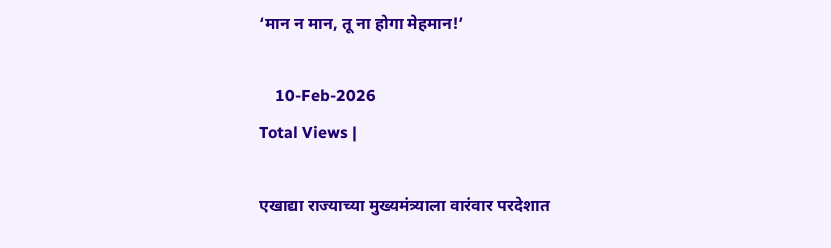‘मान न मान, तू ना होगा मेहमान!’

    10-Feb-2026
Total Views |

एखाद्या राज्याच्या मुख्यमंत्र्याला वारंवार परदेशात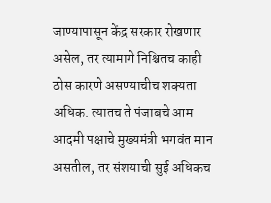जाण्यापासून केंद्र सरकार रोखणार असेल, तर त्यामागे निश्चितच काही ठोस कारणे असण्याचीच शक्यता अधिक. त्यातच ते पंजाबचे आम आदमी पक्षाचे मुख्यमंत्री भगवंत मान असतील, तर संशयाची सुई अधिकच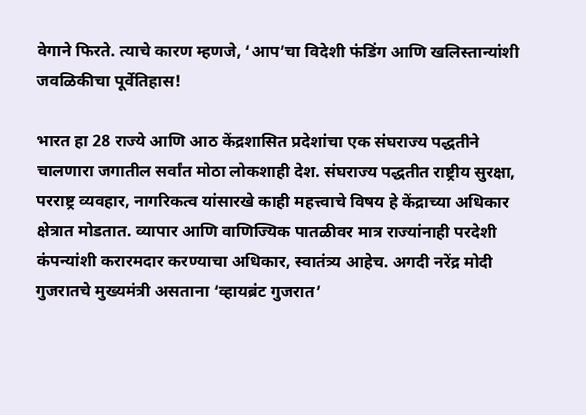वेगाने फिरते. त्याचे कारण म्हणजे, ‘आप‌’चा विदेशी फंडिंग आणि खलिस्तान्यांशी जवळिकीचा पूर्वेतिहास!

भारत हा 28 राज्ये आणि आठ केंद्रशासित प्रदेशांचा एक संघराज्य पद्धतीने चालणारा जगातील सर्वांत मोठा लोकशाही देश. संघराज्य पद्धतीत राष्ट्रीय सुरक्षा, परराष्ट्र व्यवहार, नागरिकत्व यांसारखे काही महत्त्वाचे विषय हे केंद्राच्या अधिकार क्षेत्रात मोडतात. व्यापार आणि वाणिज्यिक पातळीवर मात्र राज्यांनाही परदेशी कंपन्यांशी करारमदार करण्याचा अधिकार, स्वातंत्र्य आहेच. अगदी नरेंद्र मोदी गुजरातचे मुख्यमंत्री असताना ‌‘व्हायब्रंट गुजरात‌’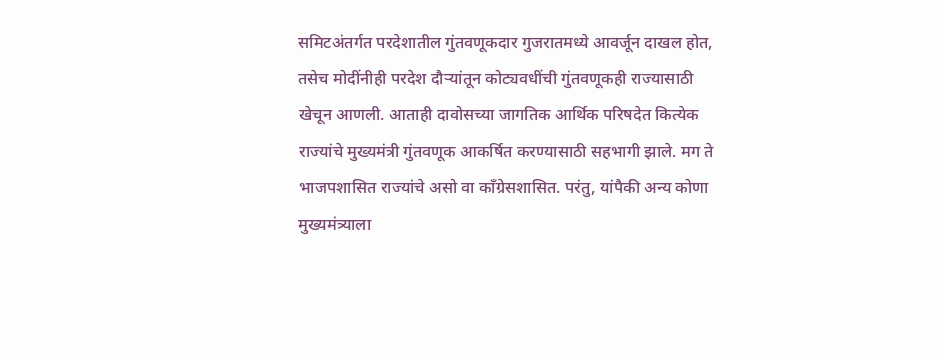समिटअंतर्गत परदेशातील गुंतवणूकदार गुजरातमध्ये आवर्जून दाखल होत, तसेच मोदींनीही परदेश दौऱ्यांतून कोट्यवधींची गुंतवणूकही राज्यासाठी खेचून आणली. आताही दावोसच्या जागतिक आर्थिक परिषदेत कित्येक राज्यांचे मुख्यमंत्री गुंतवणूक आकर्षित करण्यासाठी सहभागी झाले. मग ते भाजपशासित राज्यांचे असो वा काँग्रेसशासित. परंतु, यांपैकी अन्य कोणा मुख्यमंत्र्याला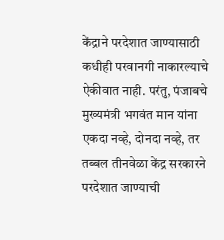केंद्राने परदेशात जाण्यासाठी कधीही परवानगी नाकारल्याचे ऐकीवात नाही. परंतु, पंजाबचे मुख्यमंत्री भगवंत मान यांना एकदा नव्हे, दोनदा नव्हे, तर तब्बल तीनवेळा केंद्र सरकारने परदेशात जाण्याची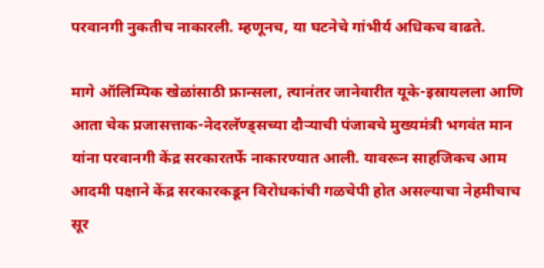परवानगी नुकतीच नाकारली. म्हणूनच, या घटनेचे गांभीर्य अधिकच वाढते.

मागे ऑलिम्पिक खेळांसाठी फ्रान्सला, त्यानंतर जानेवारीत यूके-इस्रायलला आणि आता चेक प्रजासत्ताक-नेदरलॅण्ड्सच्या दौऱ्याची पंजाबचे मुख्यमंत्री भगवंत मान यांना परवानगी केंद्र सरकारतर्फे नाकारण्यात आली. यावरून साहजिकच आम आदमी पक्षाने केंद्र सरकारकडून विरोधकांची गळचेपी होत असल्याचा नेहमीचाच सूर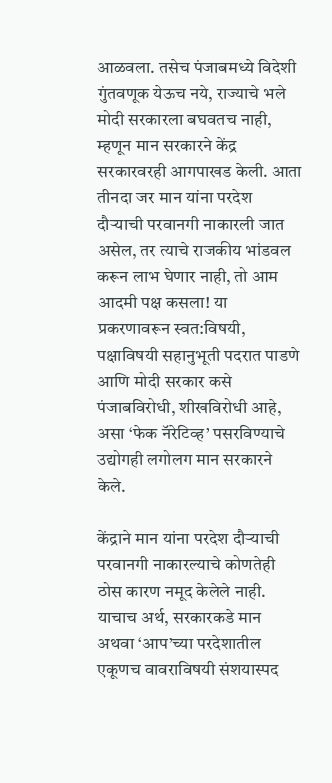आळवला. तसेच पंजाबमध्ये विदेशी गुंतवणूक येऊच नये, राज्याचे भले मोदी सरकारला बघवतच नाही, म्हणून मान सरकारने केंद्र सरकारवरही आगपाखड केली. आता तीनदा जर मान यांना परदेश दौऱ्याची परवानगी नाकारली जात असेल, तर त्याचे राजकीय भांडवल करून लाभ घेणार नाही, तो आम आदमी पक्ष कसला! या प्रकरणावरून स्वत:विषयी, पक्षाविषयी सहानुभूती पदरात पाडणे आणि मोदी सरकार कसे पंजाबविरोधी, शीखविरोधी आहे, असा ‌‘फेक नॅरेटिव्ह‌’ पसरविण्याचे उद्योगही लगोलग मान सरकारने केले.

केंद्राने मान यांना परदेश दौऱ्याची परवानगी नाकारल्याचे कोणतेही ठोस कारण नमूद केलेले नाही. याचाच अर्थ, सरकारकडे मान अथवा ‌‘आप‌’च्या परदेशातील एकूणच वावराविषयी संशयास्पद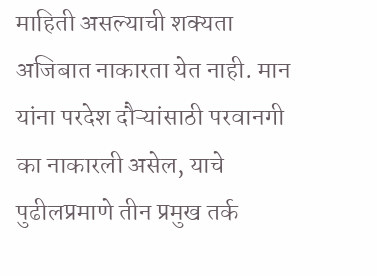माहिती असल्याची शक्यता अजिबात नाकारता येत नाही. मान यांना परदेश दौऱ्यांसाठी परवानगी का नाकारली असेल, याचे पुढीलप्रमाणे तीन प्रमुख तर्क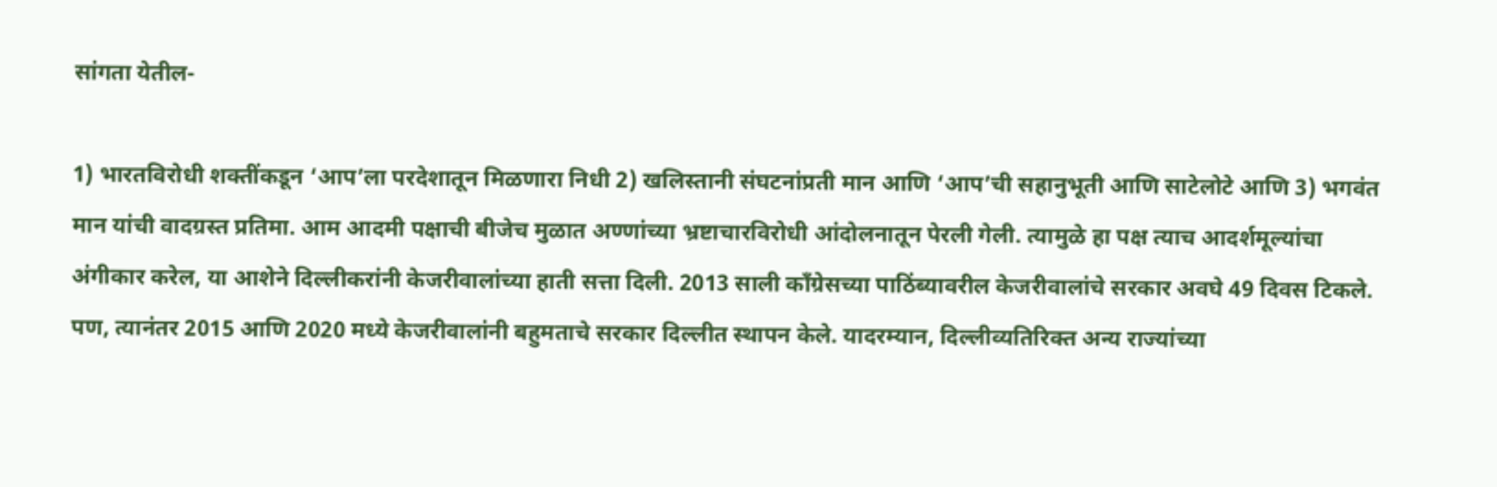सांगता येतील-

1) भारतविरोधी शक्तींकडून ‌‘आप‌’ला परदेशातून मिळणारा निधी 2) खलिस्तानी संघटनांप्रती मान आणि ‌‘आप‌’ची सहानुभूती आणि साटेलोटे आणि 3) भगवंत मान यांची वादग्रस्त प्रतिमा. आम आदमी पक्षाची बीजेच मुळात अण्णांच्या भ्रष्टाचारविरोधी आंदोलनातून पेरली गेली. त्यामुळे हा पक्ष त्याच आदर्शमूल्यांचा अंगीकार करेल, या आशेने दिल्लीकरांनी केजरीवालांच्या हाती सत्ता दिली. 2013 साली काँग्रेसच्या पाठिंब्यावरील केजरीवालांचे सरकार अवघे 49 दिवस टिकले. पण, त्यानंतर 2015 आणि 2020 मध्ये केजरीवालांनी बहुमताचे सरकार दिल्लीत स्थापन केले. यादरम्यान, दिल्लीव्यतिरिक्त अन्य राज्यांच्या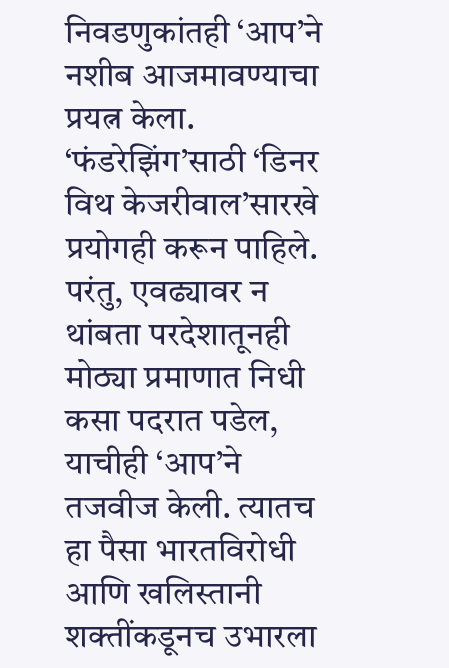निवडणुकांतही ‌‘आप‌’ने नशीब आजमावण्याचा प्रयत्न केला. ‘फंडरेझिंग‌’साठी ‌‘डिनर विथ केजरीवाल‌’सारखे प्रयोगही करून पाहिले. परंतु, एवढ्यावर न थांबता परदेशातूनही मोठ्या प्रमाणात निधी कसा पदरात पडेल, याचीही ‌‘आप‌’ने तजवीज केली. त्यातच हा पैसा भारतविरोधी आणि खलिस्तानी शक्तींकडूनच उभारला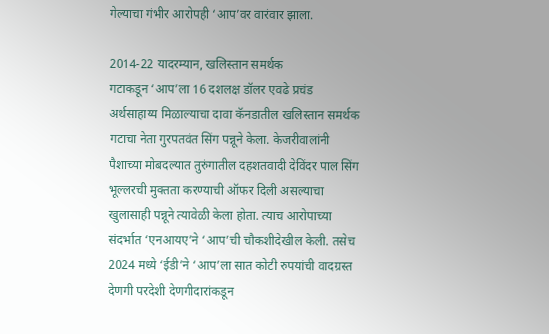गेल्याचा गंभीर आरोपही ‌‘आप‌’वर वारंवार झाला.

2014-22 यादरम्यान, खलिस्तान समर्थक गटाकडून ‌‘आप‌’ला 16 दशलक्ष डॉलर एवढे प्रचंड अर्थसाहाय्य मिळाल्याचा दावा कॅनडातील खलिस्तान समर्थक गटाचा नेता गुरपतवंत सिंग पन्नूने केला. केजरीवालांनी पैशाच्या मोबदल्यात तुरुंगातील दहशतवादी देविंदर पाल सिंग भूल्लरची मुक्तता करण्याची ऑफर दिली असल्याचा खुलासाही पन्नूने त्यावेळी केला होता. त्याच आरोपाच्या संदर्भात ‌‘एनआयए‌’ने ‌‘आप‌’ची चौकशीदेखील केली. तसेच 2024 मध्ये ‌‘ईडी‌’ने ‌‘आप‌’ला सात कोटी रुपयांची वादग्रस्त देणगी परदेशी देणगीदारांकडून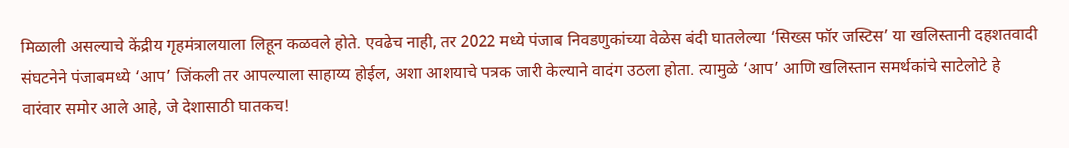मिळाली असल्याचे केंद्रीय गृहमंत्रालयाला लिहून कळवले होते. एवढेच नाही, तर 2022 मध्ये पंजाब निवडणुकांच्या वेळेस बंदी घातलेल्या ‌‘सिख्स फॉर जस्टिस‌’ या खलिस्तानी दहशतवादी संघटनेने पंजाबमध्ये ‌‘आप‌’ जिंकली तर आपल्याला साहाय्य होईल, अशा आशयाचे पत्रक जारी केल्याने वादंग उठला होता. त्यामुळे ‌‘आप‌’ आणि खलिस्तान समर्थकांचे साटेलोटे हे वारंवार समोर आले आहे, जे देशासाठी घातकच!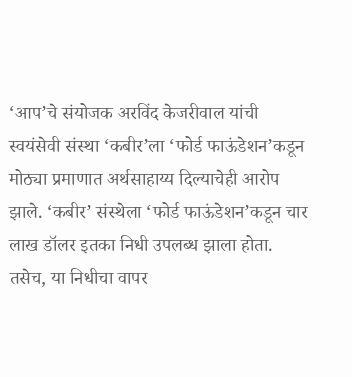‘आप‌’चे संयोजक अरविंद केजरीवाल यांची स्वयंसेवी संस्था ‌‘कबीर‌’ला ‌‘फोर्ड फाऊंडेशन‌’कडून मोठ्या प्रमाणात अर्थसाहाय्य दिल्याचेही आरोप झाले. ‘कबीर‌’ संस्थेला ‌‘फोर्ड फाऊंडेशन‌’कडून चार लाख डॉलर इतका निधी उपलब्ध झाला होता. तसेच, या निधीचा वापर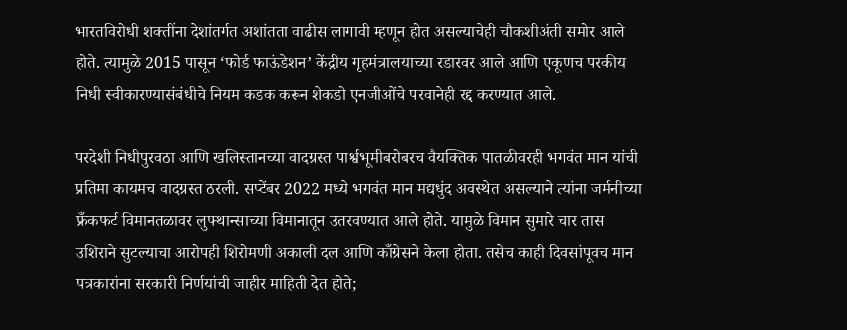भारतविरोधी शक्तींना देशांतर्गत अशांतता वाढीस लागावी म्हणून होत असल्याचेही चौकशीअंती समोर आले होते. त्यामुळे 2015 पासून ‌‘फोर्ड फाऊंडेशन‌’ केंद्रीय गृहमंत्रालयाच्या रडारवर आले आणि एकूणच परकीय निधी स्वीकारण्यासंबंधीचे नियम कडक करून शेकडो एनजीओंचे परवानेही रद्द करण्यात आले.

परदेशी निधीपुरवठा आणि खलिस्तानच्या वादग्रस्त पार्श्वभूमीबरोबरच वैयक्तिक पातळीवरही भगवंत मान यांची प्रतिमा कायमच वादग्रस्त ठरली. सप्टेंबर 2022 मध्ये भगवंत मान मद्यधुंद अवस्थेत असल्याने त्यांना जर्मनीच्या फ्रँकफर्ट विमानतळावर लुफ्थान्साच्या विमानातून उतरवण्यात आले होते. यामुळे विमान सुमारे चार तास उशिराने सुटल्याचा आरोपही शिरोमणी अकाली दल आणि काँग्रेसने केला होता. तसेच काही दिवसांपूवच मान पत्रकारांना सरकारी निर्णयांची जाहीर माहिती देत होते;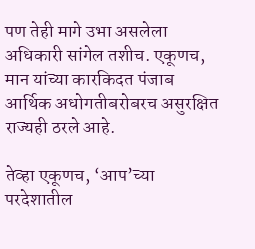पण तेही मागे उभा असलेला अधिकारी सांगेल तशीच. एकूणच, मान यांच्या कारकिदत पंजाब आर्थिक अधोगतीबरोबरच असुरक्षित राज्यही ठरले आहे.

तेव्हा एकूणच, ‘आप‌’च्या परदेशातील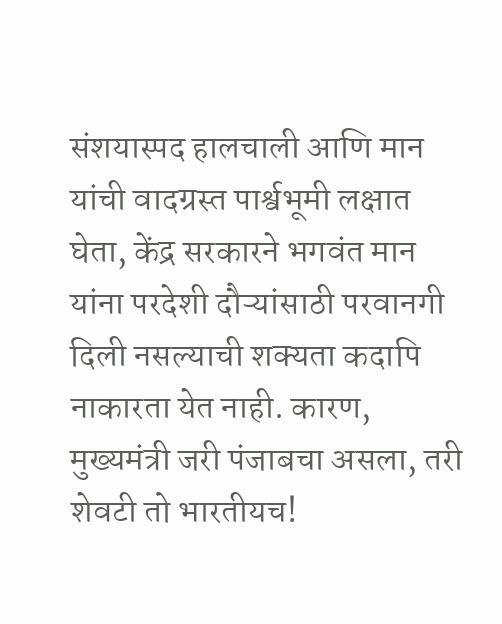संशयास्पद हालचाली आणि मान यांची वादग्रस्त पार्श्वभूमी लक्षात घेता, केंद्र सरकारने भगवंत मान यांना परदेशी दौऱ्यांसाठी परवानगी दिली नसल्याची शक्यता कदापि नाकारता येत नाही. कारण, मुख्यमंत्री जरी पंजाबचा असला, तरी शेवटी तो भारतीयच!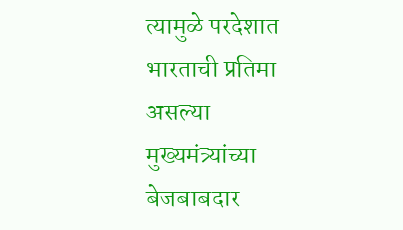त्यामुळे परदेशात भारताची प्रतिमा असल्या मुख्यमंत्र्यांच्या बेजबाबदार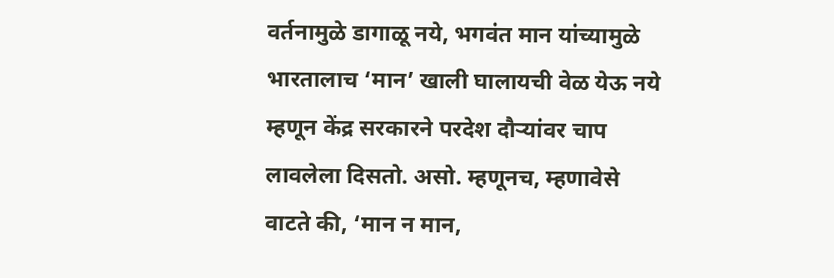वर्तनामुळे डागाळू नये, भगवंत मान यांच्यामुळे भारतालाच ‌‘मान‌’ खाली घालायची वेळ येऊ नये म्हणून केंद्र सरकारने परदेश दौऱ्यांवर चाप लावलेला दिसतो. असो. म्हणूनच, म्हणावेसे वाटते की, ‘मान न मान,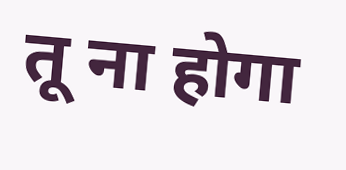तू ना होगा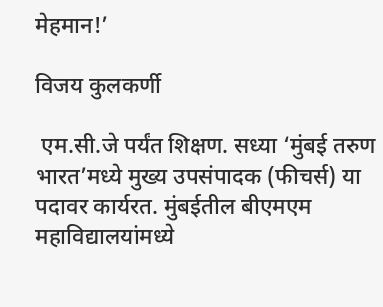मेहमान!’

विजय कुलकर्णी

 एम.सी.जे पर्यंत शिक्षण. सध्या ‘मुंबई तरुण भारत’मध्ये मुख्य उपसंपादक (फीचर्स) या पदावर कार्यरत. मुंबईतील बीएमएम महाविद्यालयांमध्ये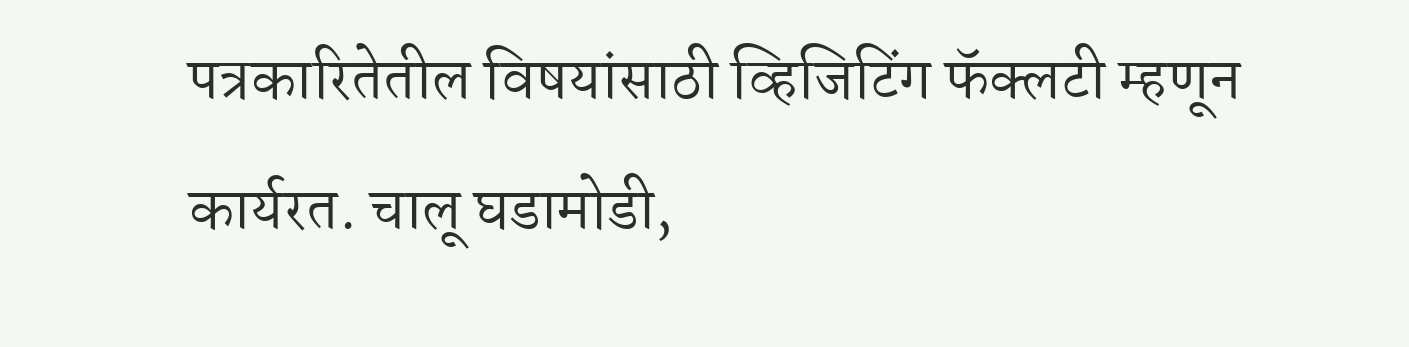पत्रकारितेतील विषयांसाठी व्हिजिटिंग फॅक्लटी म्हणून कार्यरत. चालू घडामोडी,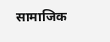सामाजिक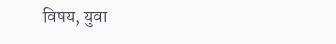विषय, युवा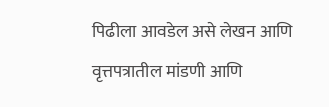पिढीला आवडेल असे लेखन आणि वृत्तपत्रातील मांडणी आणि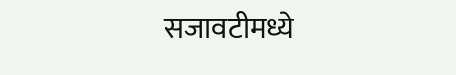सजावटीमध्ये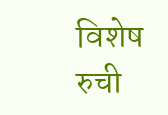विशेष रुची